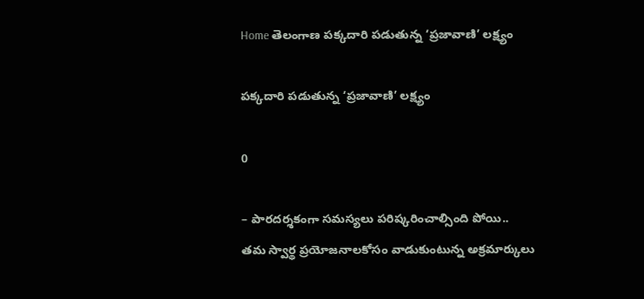Home తెలంగాణ పక్కదారి పడుతున్న ‘ప్రజావాణి’ లక్ష్యం

పక్కదారి పడుతున్న ‘ప్రజావాణి’ లక్ష్యం

0

– పారదర్శకంగా సమస్యలు పరిష్కరించాల్సింది పోయి..
తమ స్వార్థ ప్రయోజనాలకోసం వాడుకుంటున్న అక్రమార్కులు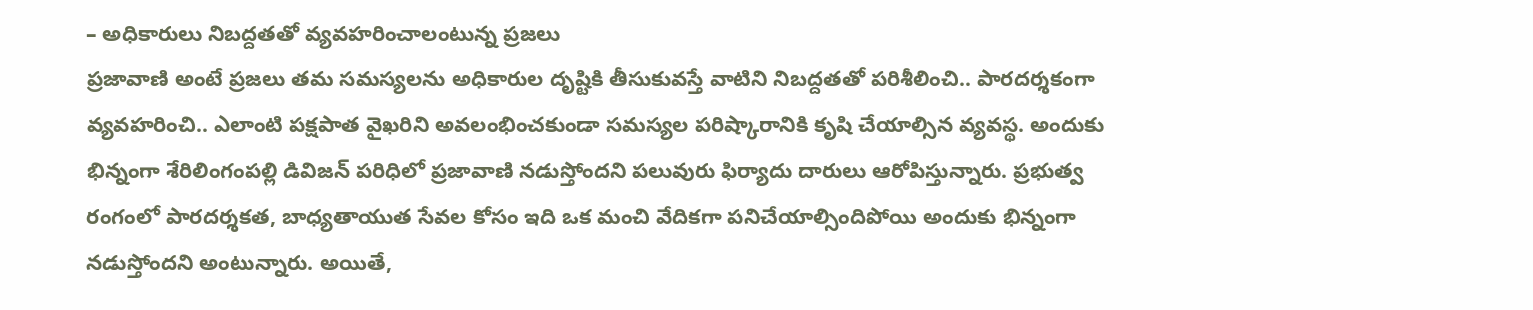– అధికారులు నిబద్దతతో వ్యవహరించాలంటున్న ప్రజలు
ప్రజావాణి అంటే ప్రజలు తమ సమస్యలను అధికారుల దృష్టికి తీసుకువస్తే వాటిని నిబద్దతతో పరిశీలించి.. పారదర్శకంగా వ్యవహరించి.. ఎలాంటి పక్షపాత వైఖరిని అవలంభించకుండా సమస్యల పరిష్కారానికి కృషి చేయాల్సిన వ్యవస్థ. అందుకు భిన్నంగా శేరిలింగంపల్లి డివిజన్‌ పరిధిలో ప్రజావాణి నడుస్తోందని పలువురు ఫిర్యాదు దారులు ఆరోపిస్తున్నారు. ప్రభుత్వ రంగంలో పారదర్శకత, బాధ్యతాయుత సేవల కోసం ఇది ఒక మంచి వేదికగా పనిచేయాల్సిందిపోయి అందుకు భిన్నంగా నడుస్తోందని అంటున్నారు. అయితే,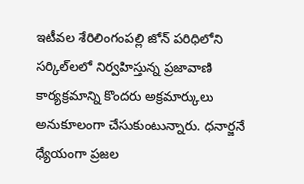ఇటీవల శేరిలింగంపల్లి జోన్ పరిధిలోని సర్కిల్‌లలో నిర్వహిస్తున్న ప్రజావాణి కార్యక్రమాన్ని కొందరు అక్రమార్కులు అనుకూలంగా చేసుకుంటున్నారు. ధనార్జనే ధ్యేయంగా ప్రజల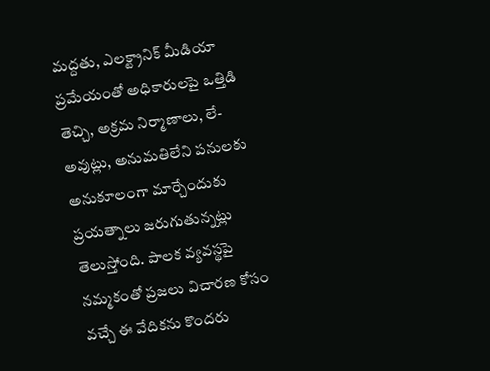మద్దతు, ఎలక్ట్రానిక్ మీడియా ప్రమేయంతో అధికారులపై ఒత్తిడి తెచ్చి, అక్రమ నిర్మాణాలు, లే-అవుట్లు, అనుమతిలేని పనులకు అనుకూలంగా మార్చేందుకు ప్రయత్నాలు జరుగుతున్నట్లు తెలుస్తోంది. పాలక వ్యవస్థపై నమ్మకంతో ప్రజలు విచారణ కోసం వచ్చే ఈ వేదికను కొందరు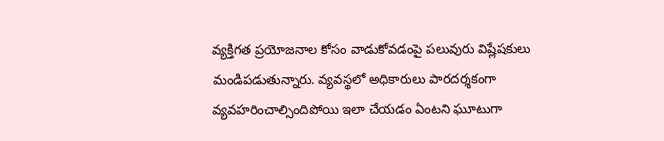వ్యక్తిగత ప్రయోజనాల కోసం వాడుకోవడంపై పలువురు విష్లేషకులు మండిపడుతున్నారు. వ్యవస్థలో అధికారులు పారదర్శకంగా వ్యవహరించాల్సిందిపోయి ఇలా చేయడం ఏంటని ఘూటుగా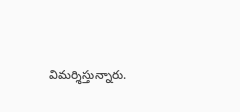విమర్శిస్తున్నారు.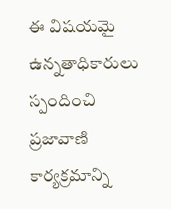ఈ విషయమై ఉన్నతాధికారులు స్పందించి ప్రజావాణి కార్యక్రమాన్ని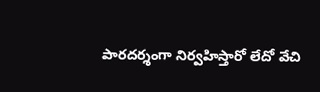పారదర్శంగా నిర్వహిస్తారో లేదో వేచి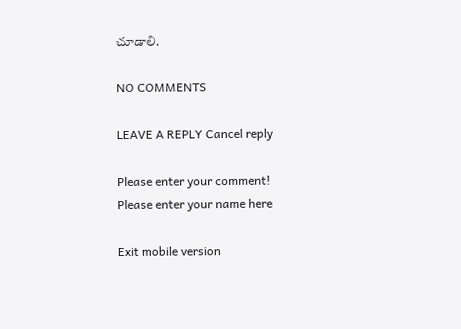చూడాలి.

NO COMMENTS

LEAVE A REPLY Cancel reply

Please enter your comment!
Please enter your name here

Exit mobile version